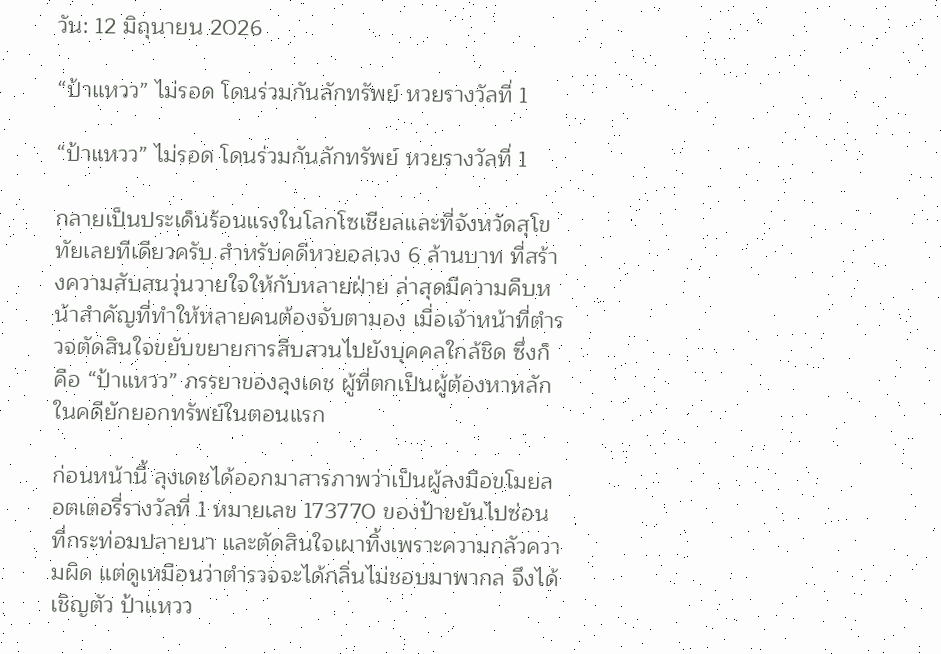วัน: 12 มิถุนายน 2026

“ป้าแหวว” ไม่รอด โดนร่วมกันลักทรัพย์ หวยรางวัลที่ 1

“ป้าแหวว” ไม่รอด โดนร่วมกันลักทรัพย์ หวยรางวัลที่ 1

กลายเป็นประเด็นร้อนแรงในโลกโซเชียลและที่จังหวัดสุโขทัยเลยทีเดียวครับ สำหรับคดีหวยอลเวง 6 ล้านบาท ที่สร้างความสับสนวุ่นวายใจให้กับหลายฝ่าย ล่าสุดมีความคืบหน้าสำคัญที่ทำให้หลายคนต้องจับตามอง เมื่อเจ้าหน้าที่ตำรวจตัดสินใจขยับขยายการสืบสวนไปยังบุคคลใกล้ชิด ซึ่งก็คือ “ป้าแหวว” ภรรยาของลุงเดช ผู้ที่ตกเป็นผู้ต้องหาหลักในคดียักยอกทรัพย์ในตอนแรก

ก่อนหน้านี้ ลุงเดชได้ออกมาสารภาพว่าเป็นผู้ลงมือขโมยลอตเตอรี่รางวัลที่ 1 หมายเลข 173770 ของป้าขยันไปซ่อนที่กระท่อมปลายนา และตัดสินใจเผาทิ้งเพราะความกลัวความผิด แต่ดูเหมือนว่าตำรวจจะได้กลิ่นไม่ชอบมาพากล จึงได้เชิญตัว ป้าแหวว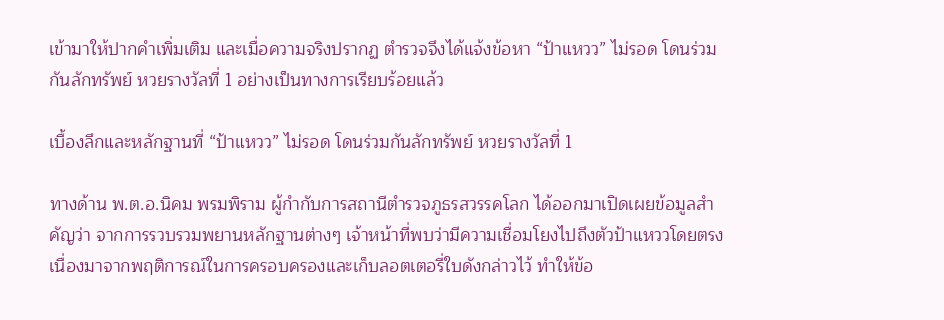เข้ามาให้ปากคำเพิ่มเติม และเมื่อความจริงปรากฏ ตำรวจจึงได้แจ้งข้อหา “ป้าแหวว” ไม่รอด โดนร่วมกันลักทรัพย์ หวยรางวัลที่ 1 อย่างเป็นทางการเรียบร้อยแล้ว

เบื้องลึกและหลักฐานที่ “ป้าแหวว” ไม่รอด โดนร่วมกันลักทรัพย์ หวยรางวัลที่ 1

ทางด้าน พ.ต.อ.นิคม พรมพิราม ผู้กำกับการสถานีตำรวจภูธรสวรรคโลก ได้ออกมาเปิดเผยข้อมูลสำคัญว่า จากการรวบรวมพยานหลักฐานต่างๆ เจ้าหน้าที่พบว่ามีความเชื่อมโยงไปถึงตัวป้าแหววโดยตรง เนื่องมาจากพฤติการณ์ในการครอบครองและเก็บลอตเตอรี่ใบดังกล่าวไว้ ทำให้ข้อ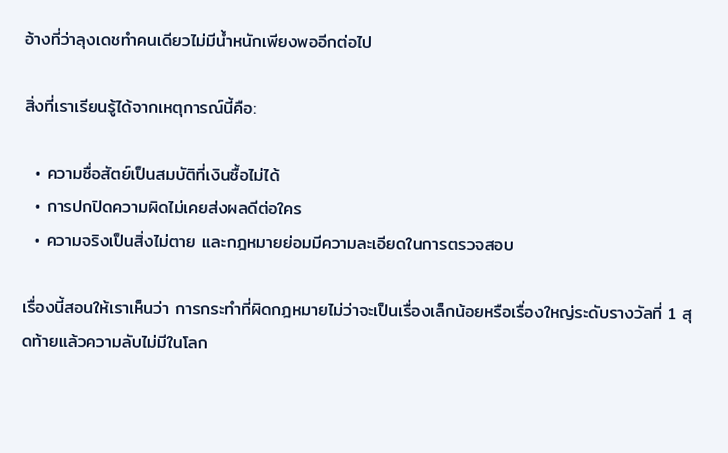อ้างที่ว่าลุงเดชทำคนเดียวไม่มีน้ำหนักเพียงพออีกต่อไป

สิ่งที่เราเรียนรู้ได้จากเหตุการณ์นี้คือ:

  • ความซื่อสัตย์เป็นสมบัติที่เงินซื้อไม่ได้
  • การปกปิดความผิดไม่เคยส่งผลดีต่อใคร
  • ความจริงเป็นสิ่งไม่ตาย และกฎหมายย่อมมีความละเอียดในการตรวจสอบ

เรื่องนี้สอนให้เราเห็นว่า การกระทำที่ผิดกฎหมายไม่ว่าจะเป็นเรื่องเล็กน้อยหรือเรื่องใหญ่ระดับรางวัลที่ 1 สุดท้ายแล้วความลับไม่มีในโลก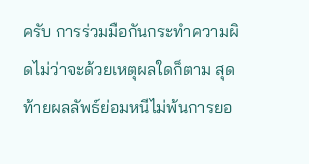ครับ การร่วมมือกันกระทำความผิดไม่ว่าจะด้วยเหตุผลใดก็ตาม สุดท้ายผลลัพธ์ย่อมหนีไม่พ้นการยอ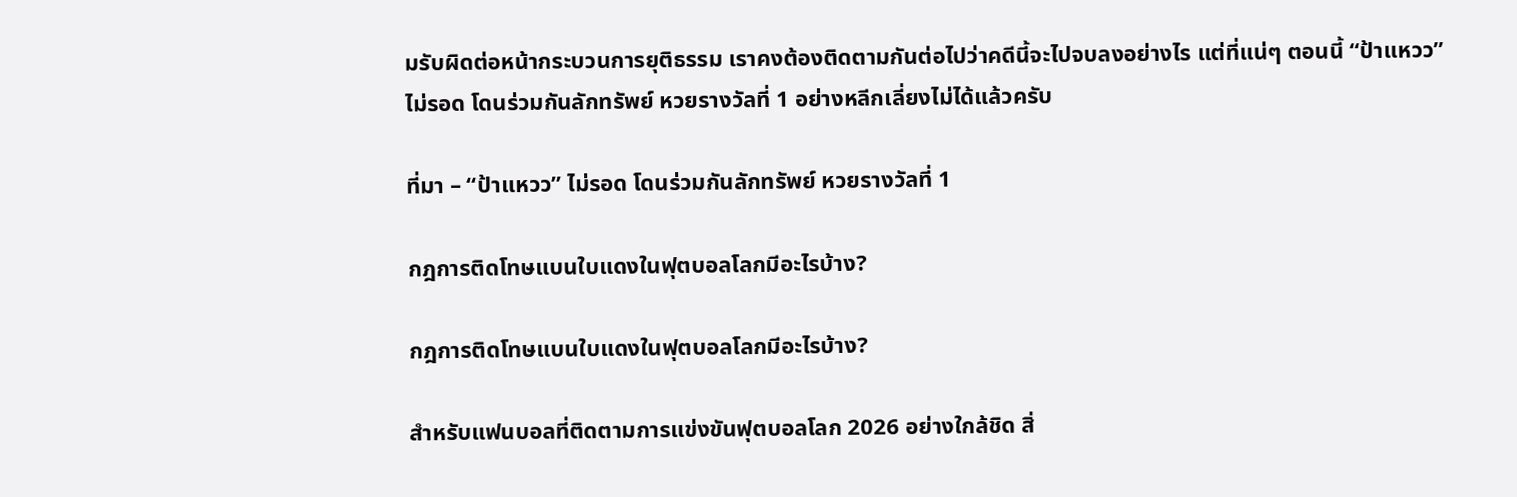มรับผิดต่อหน้ากระบวนการยุติธรรม เราคงต้องติดตามกันต่อไปว่าคดีนี้จะไปจบลงอย่างไร แต่ที่แน่ๆ ตอนนี้ “ป้าแหวว” ไม่รอด โดนร่วมกันลักทรัพย์ หวยรางวัลที่ 1 อย่างหลีกเลี่ยงไม่ได้แล้วครับ

ที่มา – “ป้าแหวว” ไม่รอด โดนร่วมกันลักทรัพย์ หวยรางวัลที่ 1

กฎการติดโทษแบนใบแดงในฟุตบอลโลกมีอะไรบ้าง?

กฎการติดโทษแบนใบแดงในฟุตบอลโลกมีอะไรบ้าง?

สำหรับแฟนบอลที่ติดตามการแข่งขันฟุตบอลโลก 2026 อย่างใกล้ชิด สิ่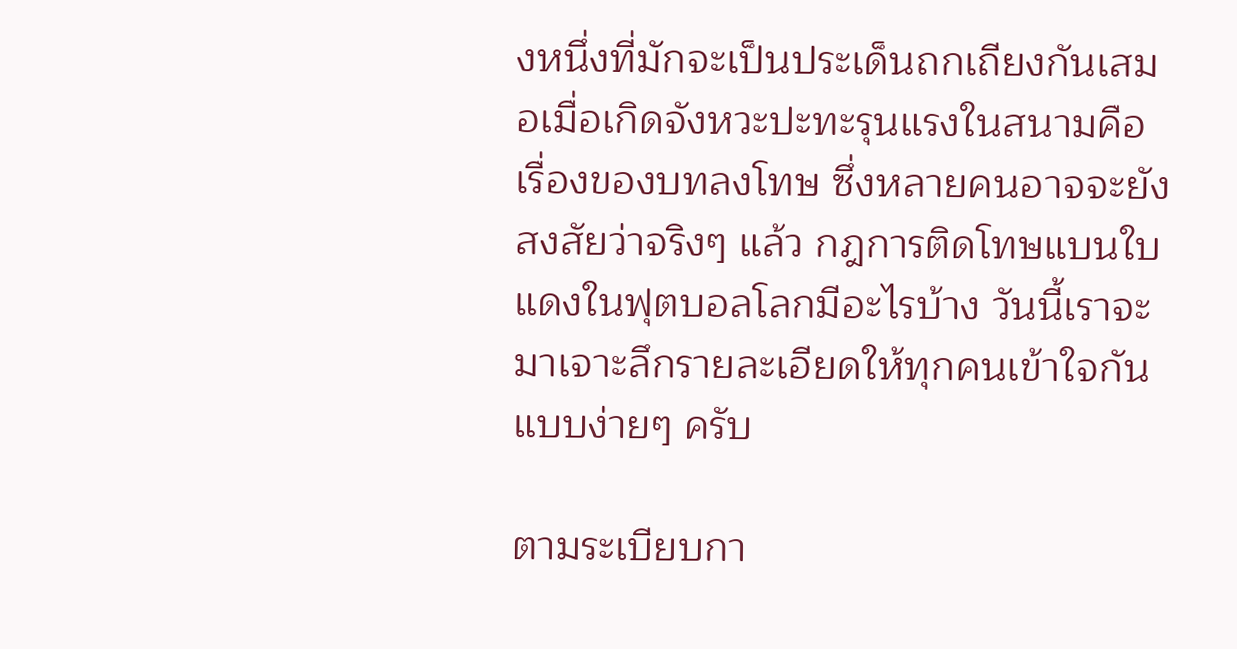งหนึ่งที่มักจะเป็นประเด็นถกเถียงกันเสมอเมื่อเกิดจังหวะปะทะรุนแรงในสนามคือเรื่องของบทลงโทษ ซึ่งหลายคนอาจจะยังสงสัยว่าจริงๆ แล้ว กฎการติดโทษแบนใบแดงในฟุตบอลโลกมีอะไรบ้าง วันนี้เราจะมาเจาะลึกรายละเอียดให้ทุกคนเข้าใจกันแบบง่ายๆ ครับ

ตามระเบียบกา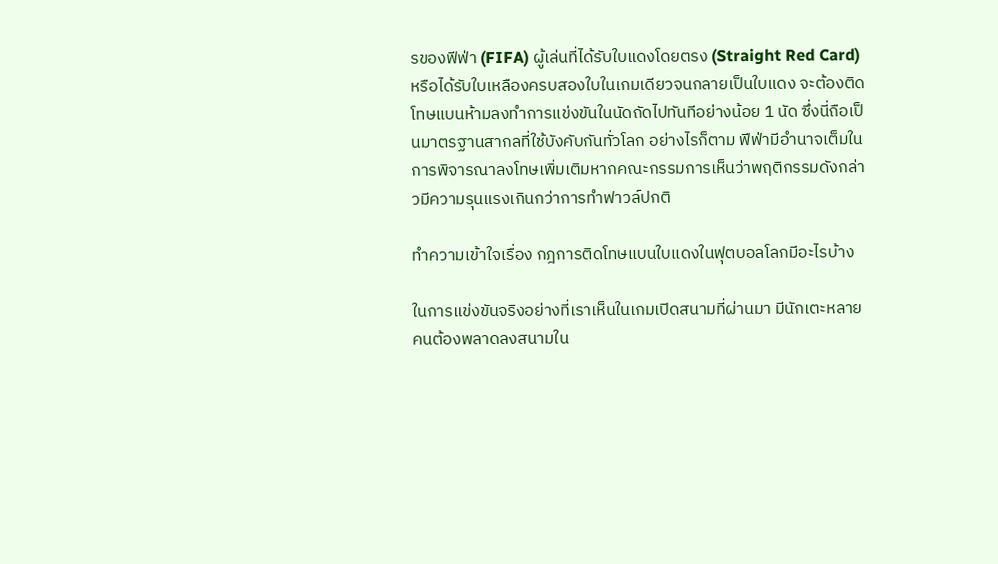รของฟีฟ่า (FIFA) ผู้เล่นที่ได้รับใบแดงโดยตรง (Straight Red Card) หรือได้รับใบเหลืองครบสองใบในเกมเดียวจนกลายเป็นใบแดง จะต้องติดโทษแบนห้ามลงทำการแข่งขันในนัดถัดไปทันทีอย่างน้อย 1 นัด ซึ่งนี่ถือเป็นมาตรฐานสากลที่ใช้บังคับกันทั่วโลก อย่างไรก็ตาม ฟีฟ่ามีอำนาจเต็มในการพิจารณาลงโทษเพิ่มเติมหากคณะกรรมการเห็นว่าพฤติกรรมดังกล่าวมีความรุนแรงเกินกว่าการทำฟาวล์ปกติ

ทำความเข้าใจเรื่อง กฎการติดโทษแบนใบแดงในฟุตบอลโลกมีอะไรบ้าง

ในการแข่งขันจริงอย่างที่เราเห็นในเกมเปิดสนามที่ผ่านมา มีนักเตะหลายคนต้องพลาดลงสนามใน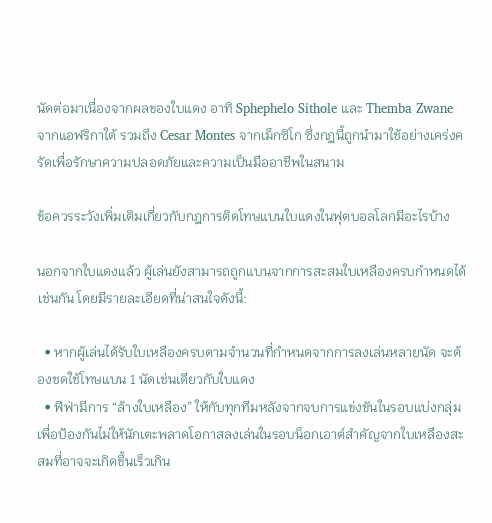นัดต่อมาเนื่องจากผลของใบแดง อาทิ Sphephelo Sithole และ Themba Zwane จากแอฟริกาใต้ รวมถึง Cesar Montes จากเม็กซิโก ซึ่งกฎนี้ถูกนำมาใช้อย่างเคร่งครัดเพื่อรักษาความปลอดภัยและความเป็นมืออาชีพในสนาม

ข้อควรระวังเพิ่มเติมเกี่ยวกับกฎการติดโทษแบนใบแดงในฟุตบอลโลกมีอะไรบ้าง

นอกจากใบแดงแล้ว ผู้เล่นยังสามารถถูกแบนจากการสะสมใบเหลืองครบกำหนดได้เช่นกัน โดยมีรายละเอียดที่น่าสนใจดังนี้:

  • หากผู้เล่นได้รับใบเหลืองครบตามจำนวนที่กำหนดจากการลงเล่นหลายนัด จะต้องชดใช้โทษแบน 1 นัดเช่นเดียวกับใบแดง
  • ฟีฟ่ามีการ “ล้างใบเหลือง” ให้กับทุกทีมหลังจากจบการแข่งขันในรอบแบ่งกลุ่ม เพื่อป้องกันไม่ให้นักเตะพลาดโอกาสลงเล่นในรอบน็อกเอาต์สำคัญจากใบเหลืองสะสมที่อาจจะเกิดขึ้นเร็วเกิน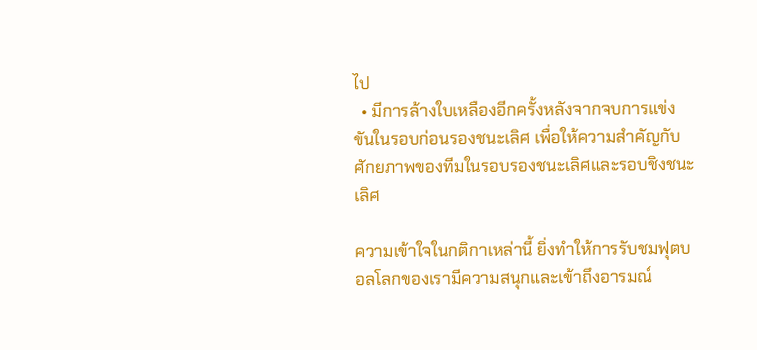ไป
  • มีการล้างใบเหลืองอีกครั้งหลังจากจบการแข่งขันในรอบก่อนรองชนะเลิศ เพื่อให้ความสำคัญกับศักยภาพของทีมในรอบรองชนะเลิศและรอบชิงชนะเลิศ

ความเข้าใจในกติกาเหล่านี้ ยิ่งทำให้การรับชมฟุตบอลโลกของเรามีความสนุกและเข้าถึงอารมณ์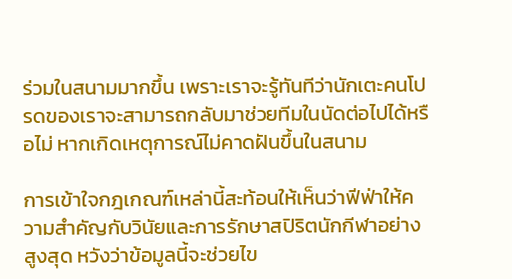ร่วมในสนามมากขึ้น เพราะเราจะรู้ทันทีว่านักเตะคนโปรดของเราจะสามารถกลับมาช่วยทีมในนัดต่อไปได้หรือไม่ หากเกิดเหตุการณ์ไม่คาดฝันขึ้นในสนาม

การเข้าใจกฎเกณฑ์เหล่านี้สะท้อนให้เห็นว่าฟีฟ่าให้ความสำคัญกับวินัยและการรักษาสปิริตนักกีฬาอย่างสูงสุด หวังว่าข้อมูลนี้จะช่วยไข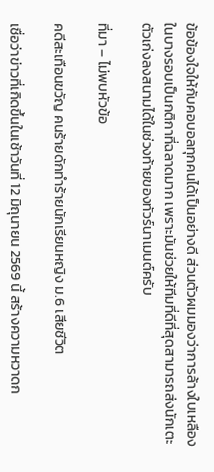ข้อข้องใจให้กับคอบอลทุกคนได้เป็นอย่างดี ส่วนตัวผมมองว่าการล้างใบเหลืองในบางรอบเป็นกติกาที่ฉลาดมาก เพราะมันช่วยให้ทีมที่ดีที่สุดสามารถส่งนักเตะตัวเก่งลงสนามได้ในช่วงท้ายของทัวร์นาเมนต์ครับ

ที่มา – ไม่พบหัวข้อ

คดีสะเทือนขวัญ คนร้ายดักทำร้ายนักเรียนหญิง ม.6 เสียชีวิต

เชื่อว่าข่าวที่เกิดขึ้นในเช้าวันที่ 12 มิถุนายน 2569 นี้ สร้างความหวาดก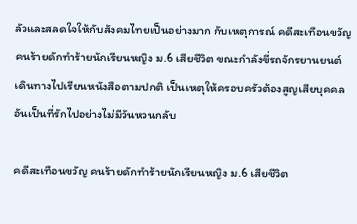ลัวและสลดใจให้กับสังคมไทยเป็นอย่างมาก กับเหตุการณ์ คดีสะเทือนขวัญ คนร้ายดักทำร้ายนักเรียนหญิง ม.6 เสียชีวิต ขณะกำลังขี่รถจักรยานยนต์เดินทางไปเรียนหนังสือตามปกติ เป็นเหตุให้ครอบครัวต้องสูญเสียบุคคลอันเป็นที่รักไปอย่างไม่มีวันหวนกลับ

คดีสะเทือนขวัญ คนร้ายดักทำร้ายนักเรียนหญิง ม.6 เสียชีวิต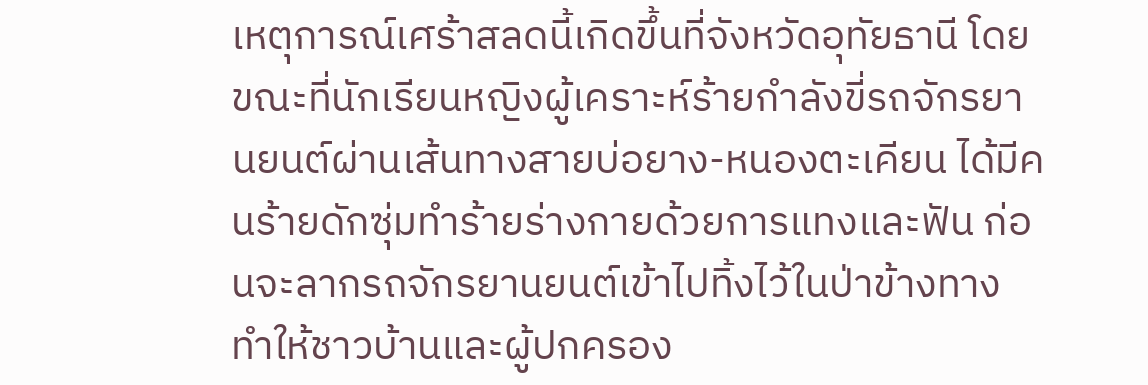เหตุการณ์เศร้าสลดนี้เกิดขึ้นที่จังหวัดอุทัยธานี โดยขณะที่นักเรียนหญิงผู้เคราะห์ร้ายกำลังขี่รถจักรยานยนต์ผ่านเส้นทางสายบ่อยาง-หนองตะเคียน ได้มีคนร้ายดักซุ่มทำร้ายร่างกายด้วยการแทงและฟัน ก่อนจะลากรถจักรยานยนต์เข้าไปทิ้งไว้ในป่าข้างทาง ทำให้ชาวบ้านและผู้ปกครอง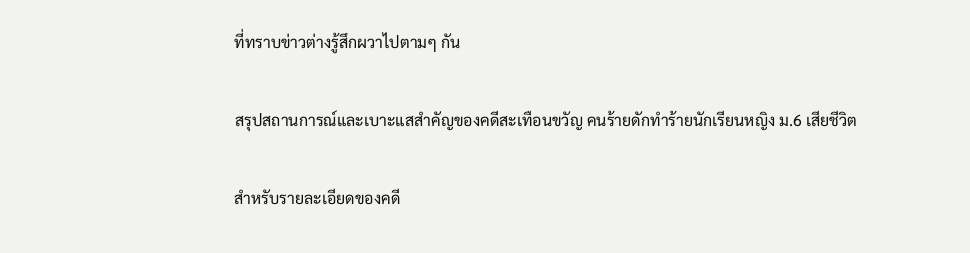ที่ทราบข่าวต่างรู้สึกผวาไปตามๆ กัน

สรุปสถานการณ์และเบาะแสสำคัญของคดีสะเทือนขวัญ คนร้ายดักทำร้ายนักเรียนหญิง ม.6 เสียชีวิต

สำหรับรายละเอียดของคดี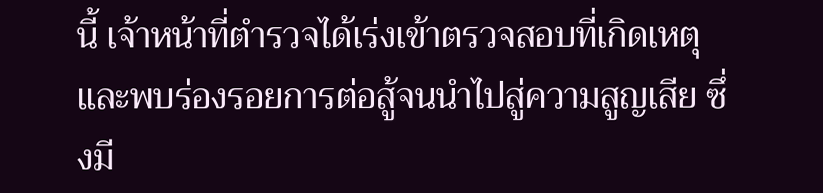นี้ เจ้าหน้าที่ตำรวจได้เร่งเข้าตรวจสอบที่เกิดเหตุและพบร่องรอยการต่อสู้จนนำไปสู่ความสูญเสีย ซึ่งมี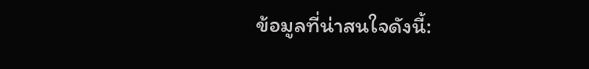ข้อมูลที่น่าสนใจดังนี้: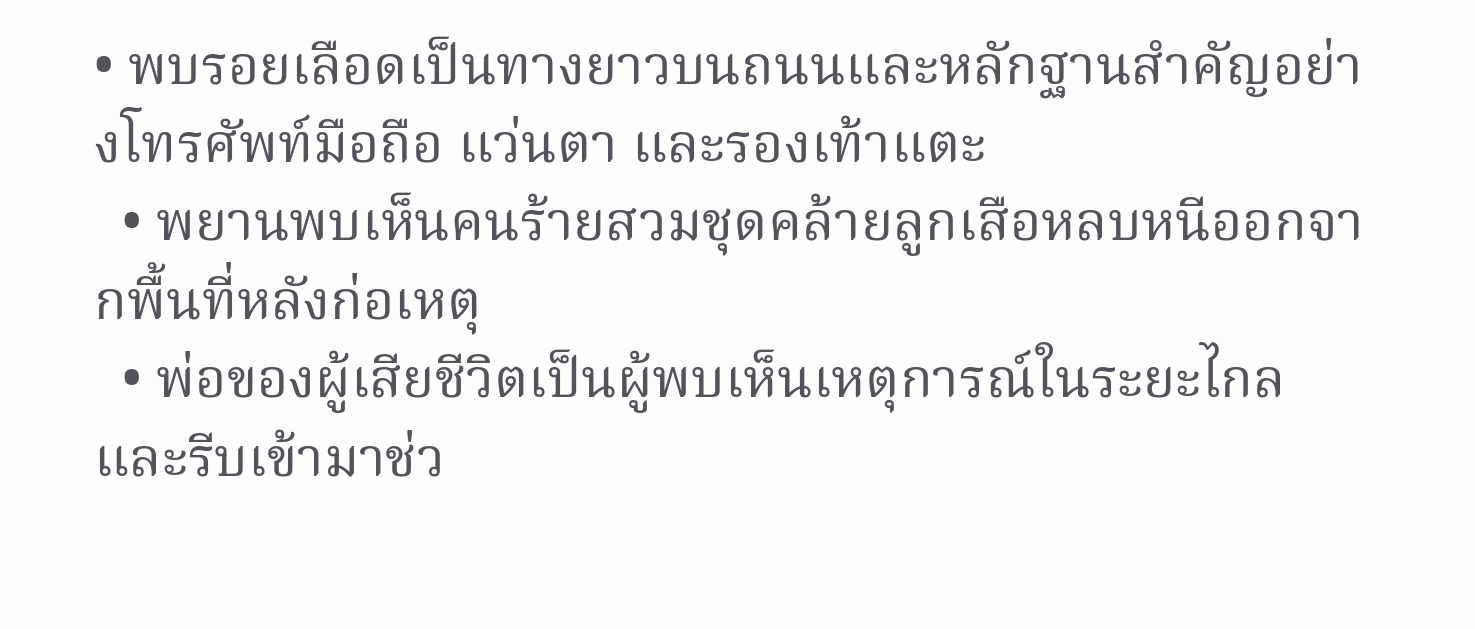• พบรอยเลือดเป็นทางยาวบนถนนและหลักฐานสำคัญอย่างโทรศัพท์มือถือ แว่นตา และรองเท้าแตะ
  • พยานพบเห็นคนร้ายสวมชุดคล้ายลูกเสือหลบหนีออกจากพื้นที่หลังก่อเหตุ
  • พ่อของผู้เสียชีวิตเป็นผู้พบเห็นเหตุการณ์ในระยะไกลและรีบเข้ามาช่ว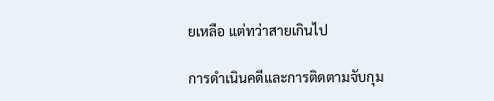ยเหลือ แต่ทว่าสายเกินไป

การดำเนินคดีและการติดตามจับกุม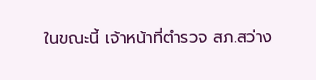ในขณะนี้ เจ้าหน้าที่ตำรวจ สภ.สว่าง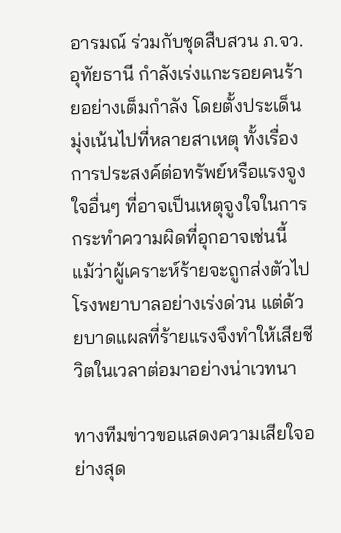อารมณ์ ร่วมกับชุดสืบสวน ภ.จว.อุทัยธานี กำลังเร่งแกะรอยคนร้ายอย่างเต็มกำลัง โดยตั้งประเด็นมุ่งเน้นไปที่หลายสาเหตุ ทั้งเรื่องการประสงค์ต่อทรัพย์หรือแรงจูงใจอื่นๆ ที่อาจเป็นเหตุจูงใจในการกระทำความผิดที่อุกอาจเช่นนี้ แม้ว่าผู้เคราะห์ร้ายจะถูกส่งตัวไปโรงพยาบาลอย่างเร่งด่วน แต่ด้วยบาดแผลที่ร้ายแรงจึงทำให้เสียชีวิตในเวลาต่อมาอย่างน่าเวทนา

ทางทีมข่าวขอแสดงความเสียใจอย่างสุด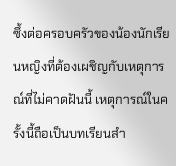ซึ้งต่อครอบครัวของน้องนักเรียนหญิงที่ต้องเผชิญกับเหตุการณ์ที่ไม่คาดฝันนี้ เหตุการณ์ในครั้งนี้ถือเป็นบทเรียนสำ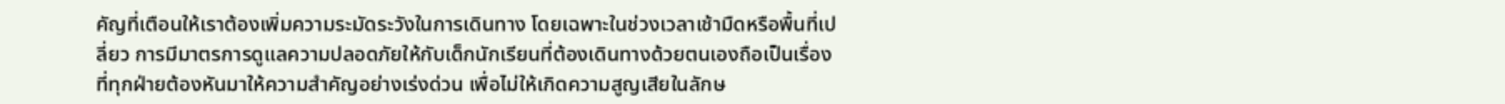คัญที่เตือนให้เราต้องเพิ่มความระมัดระวังในการเดินทาง โดยเฉพาะในช่วงเวลาเช้ามืดหรือพื้นที่เปลี่ยว การมีมาตรการดูแลความปลอดภัยให้กับเด็กนักเรียนที่ต้องเดินทางด้วยตนเองถือเป็นเรื่องที่ทุกฝ่ายต้องหันมาให้ความสำคัญอย่างเร่งด่วน เพื่อไม่ให้เกิดความสูญเสียในลักษ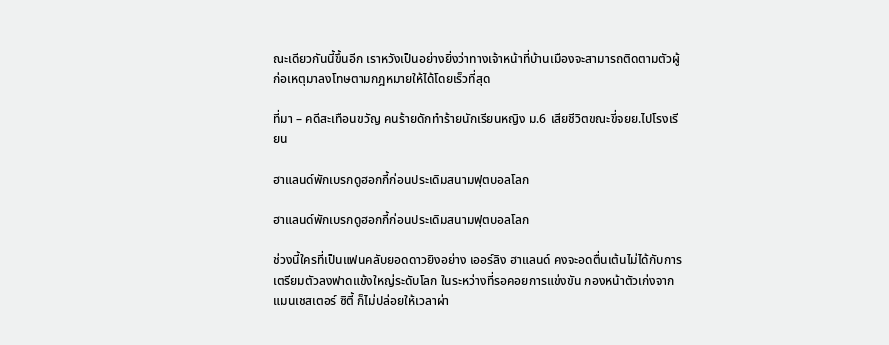ณะเดียวกันนี้ขึ้นอีก เราหวังเป็นอย่างยิ่งว่าทางเจ้าหน้าที่บ้านเมืองจะสามารถติดตามตัวผู้ก่อเหตุมาลงโทษตามกฎหมายให้ได้โดยเร็วที่สุด

ที่มา – คดีสะเทือนขวัญ คนร้ายดักทำร้ายนักเรียนหญิง ม.6 เสียชีวิตขณะขี่จยย.ไปโรงเรียน

ฮาแลนด์พักเบรกดูฮอกกี้ก่อนประเดิมสนามฟุตบอลโลก

ฮาแลนด์พักเบรกดูฮอกกี้ก่อนประเดิมสนามฟุตบอลโลก

ช่วงนี้ใครที่เป็นแฟนคลับยอดดาวยิงอย่าง เออร์ลิง ฮาแลนด์ คงจะอดตื่นเต้นไม่ได้กับการเตรียมตัวลงฟาดแข้งใหญ่ระดับโลก ในระหว่างที่รอคอยการแข่งขัน กองหน้าตัวเก่งจากแมนเชสเตอร์ ซิตี้ ก็ไม่ปล่อยให้เวลาผ่า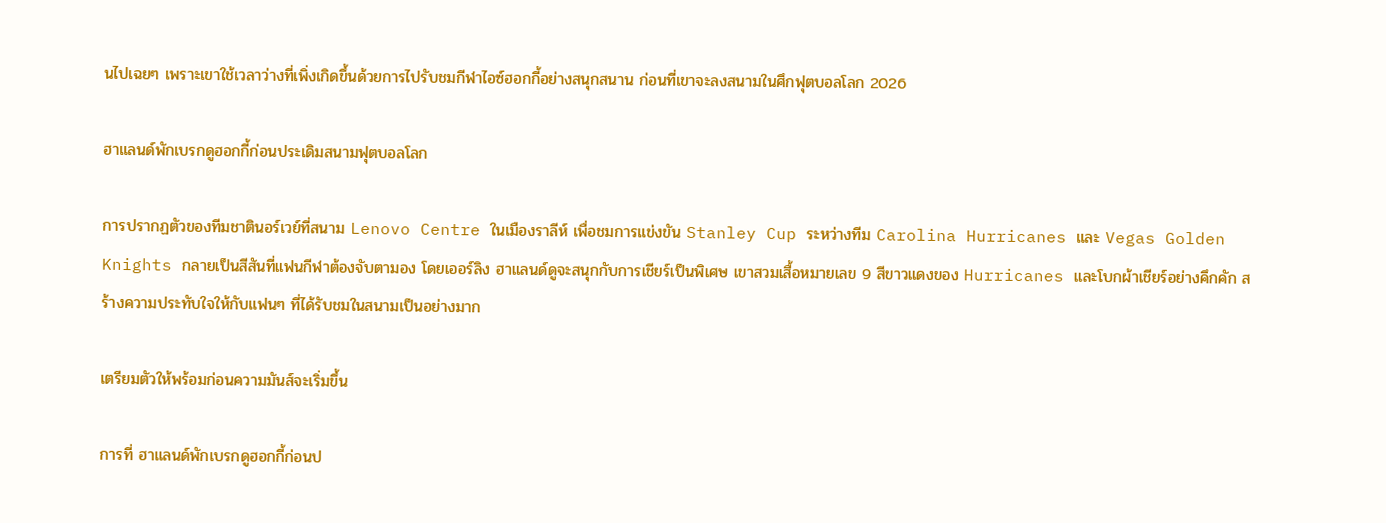นไปเฉยๆ เพราะเขาใช้เวลาว่างที่เพิ่งเกิดขึ้นด้วยการไปรับชมกีฬาไอซ์ฮอกกี้อย่างสนุกสนาน ก่อนที่เขาจะลงสนามในศึกฟุตบอลโลก 2026

ฮาแลนด์พักเบรกดูฮอกกี้ก่อนประเดิมสนามฟุตบอลโลก

การปรากฏตัวของทีมชาตินอร์เวย์ที่สนาม Lenovo Centre ในเมืองราลีห์ เพื่อชมการแข่งขัน Stanley Cup ระหว่างทีม Carolina Hurricanes และ Vegas Golden Knights กลายเป็นสีสันที่แฟนกีฬาต้องจับตามอง โดยเออร์ลิง ฮาแลนด์ดูจะสนุกกับการเชียร์เป็นพิเศษ เขาสวมเสื้อหมายเลข 9 สีขาวแดงของ Hurricanes และโบกผ้าเชียร์อย่างคึกคัก สร้างความประทับใจให้กับแฟนๆ ที่ได้รับชมในสนามเป็นอย่างมาก

เตรียมตัวให้พร้อมก่อนความมันส์จะเริ่มขึ้น

การที่ ฮาแลนด์พักเบรกดูฮอกกี้ก่อนป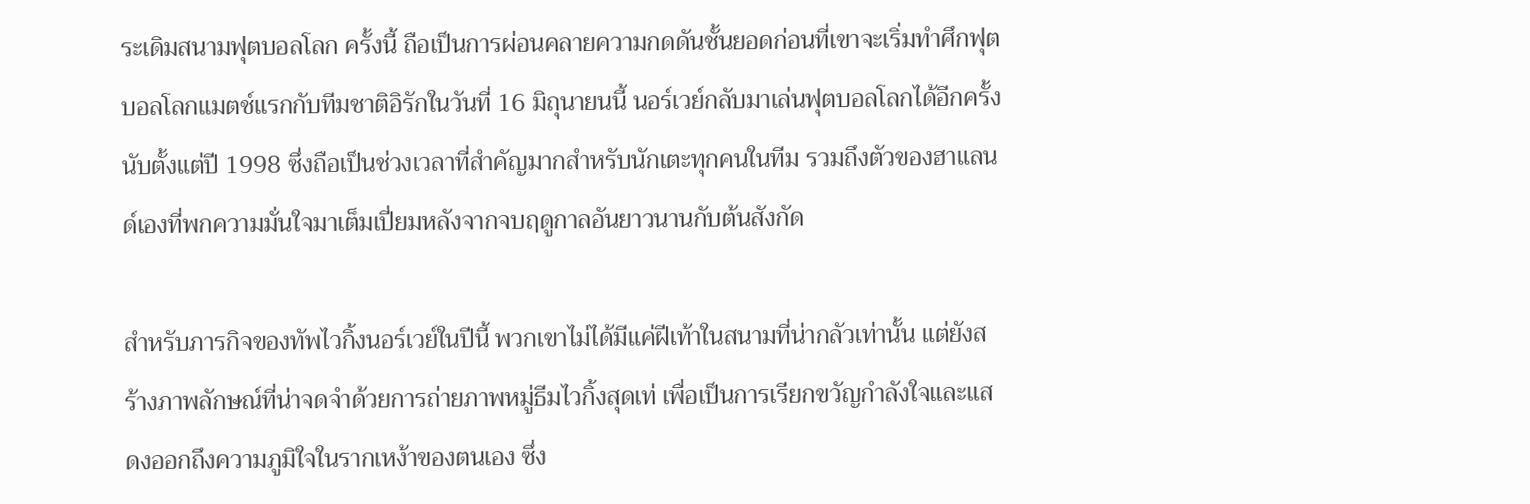ระเดิมสนามฟุตบอลโลก ครั้งนี้ ถือเป็นการผ่อนคลายความกดดันชั้นยอดก่อนที่เขาจะเริ่มทำศึกฟุตบอลโลกแมตช์แรกกับทีมชาติอิรักในวันที่ 16 มิถุนายนนี้ นอร์เวย์กลับมาเล่นฟุตบอลโลกได้อีกครั้งนับตั้งแต่ปี 1998 ซึ่งถือเป็นช่วงเวลาที่สำคัญมากสำหรับนักเตะทุกคนในทีม รวมถึงตัวของฮาแลนด์เองที่พกความมั่นใจมาเต็มเปี่ยมหลังจากจบฤดูกาลอันยาวนานกับต้นสังกัด

สำหรับภารกิจของทัพไวกิ้งนอร์เวย์ในปีนี้ พวกเขาไม่ได้มีแค่ฝีเท้าในสนามที่น่ากลัวเท่านั้น แต่ยังสร้างภาพลักษณ์ที่น่าจดจำด้วยการถ่ายภาพหมู่ธีมไวกิ้งสุดเท่ เพื่อเป็นการเรียกขวัญกำลังใจและแสดงออกถึงความภูมิใจในรากเหง้าของตนเอง ซึ่ง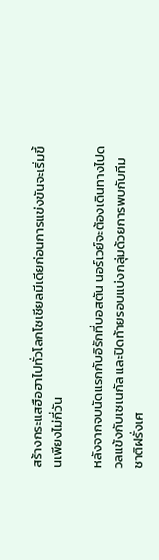สร้างกระแสฮือฮาไปทั่วโลกโซเชียลมีเดียก่อนการแข่งขันจะเริ่มขึ้นเพียงไม่กี่วัน

หลังจากจบนัดแรกกับอิรักที่บอสตัน นอร์เวย์จะต้องเดินทางไปดวลแข้งกับเซเนกัล และปิดท้ายรอบแบ่งกลุ่มด้วยการพบกับทีมชาติฝรั่งเศ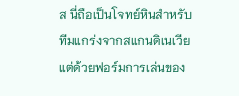ส นี่ถือเป็นโจทย์หินสำหรับทีมแกร่งจากสแกนดิเนเวีย แต่ด้วยฟอร์มการเล่นของ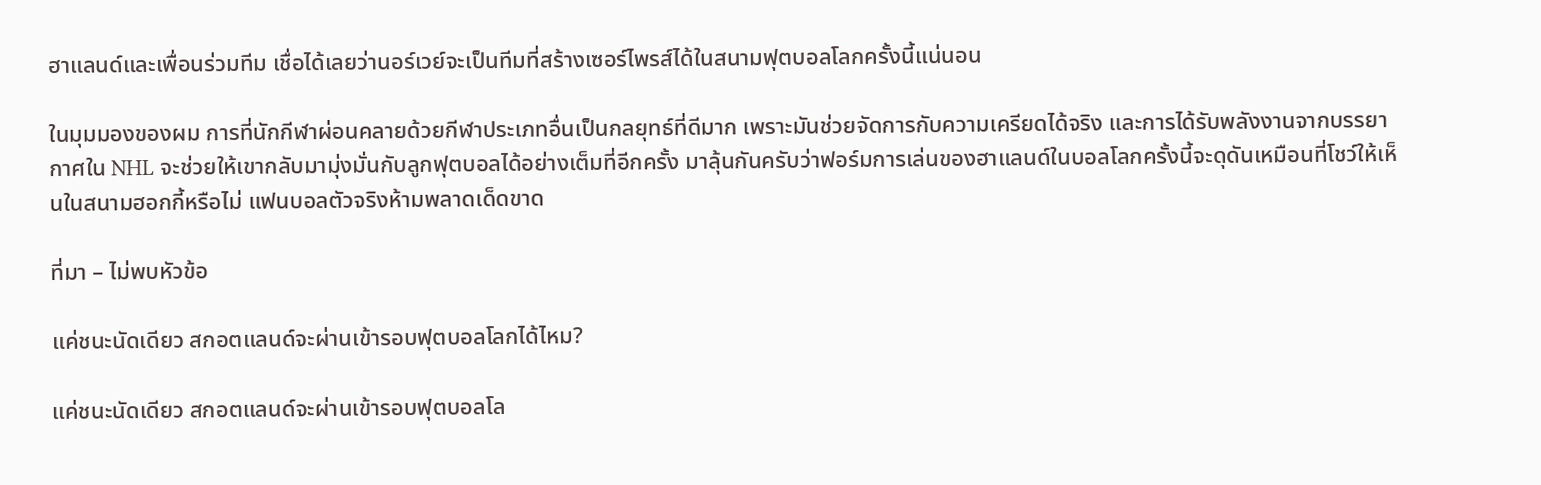ฮาแลนด์และเพื่อนร่วมทีม เชื่อได้เลยว่านอร์เวย์จะเป็นทีมที่สร้างเซอร์ไพรส์ได้ในสนามฟุตบอลโลกครั้งนี้แน่นอน

ในมุมมองของผม การที่นักกีฬาผ่อนคลายด้วยกีฬาประเภทอื่นเป็นกลยุทธ์ที่ดีมาก เพราะมันช่วยจัดการกับความเครียดได้จริง และการได้รับพลังงานจากบรรยากาศใน NHL จะช่วยให้เขากลับมามุ่งมั่นกับลูกฟุตบอลได้อย่างเต็มที่อีกครั้ง มาลุ้นกันครับว่าฟอร์มการเล่นของฮาแลนด์ในบอลโลกครั้งนี้จะดุดันเหมือนที่โชว์ให้เห็นในสนามฮอกกี้หรือไม่ แฟนบอลตัวจริงห้ามพลาดเด็ดขาด

ที่มา – ไม่พบหัวข้อ

แค่ชนะนัดเดียว สกอตแลนด์จะผ่านเข้ารอบฟุตบอลโลกได้ไหม?

แค่ชนะนัดเดียว สกอตแลนด์จะผ่านเข้ารอบฟุตบอลโล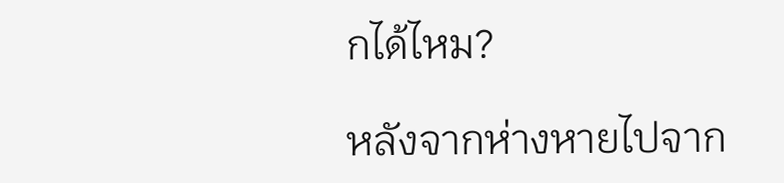กได้ไหม?

หลังจากห่างหายไปจาก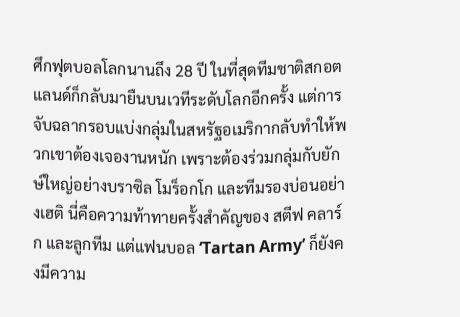ศึกฟุตบอลโลกนานถึง 28 ปี ในที่สุดทีมชาติสกอตแลนด์ก็กลับมายืนบนเวทีระดับโลกอีกครั้ง แต่การจับฉลากรอบแบ่งกลุ่มในสหรัฐอเมริกากลับทำให้พวกเขาต้องเจองานหนัก เพราะต้องร่วมกลุ่มกับยักษ์ใหญ่อย่างบราซิล โมร็อกโก และทีมรองบ่อนอย่างเฮติ นี่คือความท้าทายครั้งสำคัญของ สตีฟ คลาร์ก และลูกทีม แต่แฟนบอล ‘Tartan Army’ ก็ยังคงมีความ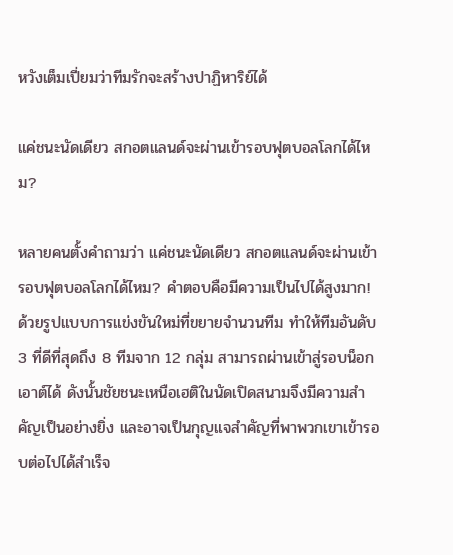หวังเต็มเปี่ยมว่าทีมรักจะสร้างปาฏิหาริย์ได้

แค่ชนะนัดเดียว สกอตแลนด์จะผ่านเข้ารอบฟุตบอลโลกได้ไหม?

หลายคนตั้งคำถามว่า แค่ชนะนัดเดียว สกอตแลนด์จะผ่านเข้ารอบฟุตบอลโลกได้ไหม? คำตอบคือมีความเป็นไปได้สูงมาก! ด้วยรูปแบบการแข่งขันใหม่ที่ขยายจำนวนทีม ทำให้ทีมอันดับ 3 ที่ดีที่สุดถึง 8 ทีมจาก 12 กลุ่ม สามารถผ่านเข้าสู่รอบน็อกเอาต์ได้ ดังนั้นชัยชนะเหนือเฮติในนัดเปิดสนามจึงมีความสำคัญเป็นอย่างยิ่ง และอาจเป็นกุญแจสำคัญที่พาพวกเขาเข้ารอบต่อไปได้สำเร็จ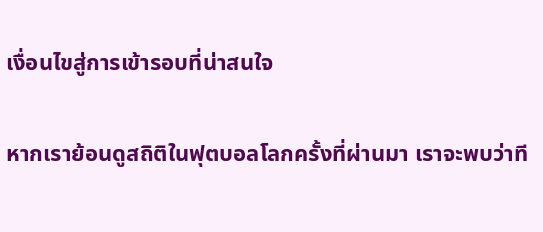เงื่อนไขสู่การเข้ารอบที่น่าสนใจ

หากเราย้อนดูสถิติในฟุตบอลโลกครั้งที่ผ่านมา เราจะพบว่าที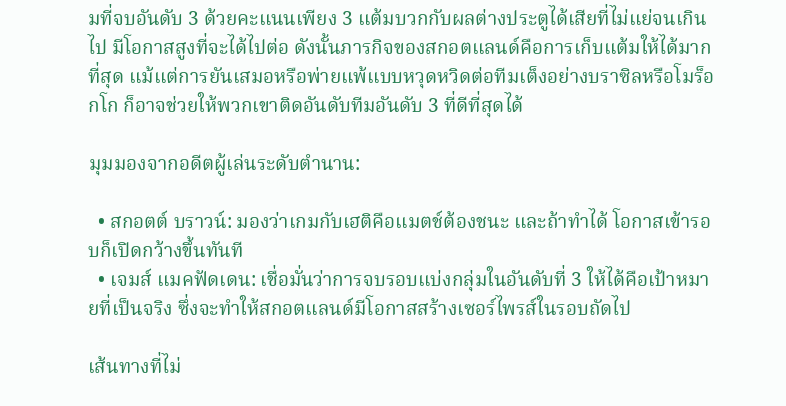มที่จบอันดับ 3 ด้วยคะแนนเพียง 3 แต้มบวกกับผลต่างประตูได้เสียที่ไม่แย่จนเกินไป มีโอกาสสูงที่จะได้ไปต่อ ดังนั้นภารกิจของสกอตแลนด์คือการเก็บแต้มให้ได้มากที่สุด แม้แต่การยันเสมอหรือพ่ายแพ้แบบหวุดหวิดต่อทีมเต็งอย่างบราซิลหรือโมร็อกโก ก็อาจช่วยให้พวกเขาติดอันดับทีมอันดับ 3 ที่ดีที่สุดได้

มุมมองจากอดีตผู้เล่นระดับตำนาน:

  • สกอตต์ บราวน์: มองว่าเกมกับเฮติคือแมตช์ต้องชนะ และถ้าทำได้ โอกาสเข้ารอบก็เปิดกว้างขึ้นทันที
  • เจมส์ แมคฟัดเดน: เชื่อมั่นว่าการจบรอบแบ่งกลุ่มในอันดับที่ 3 ให้ได้คือเป้าหมายที่เป็นจริง ซึ่งจะทำให้สกอตแลนด์มีโอกาสสร้างเซอร์ไพรส์ในรอบถัดไป

เส้นทางที่ไม่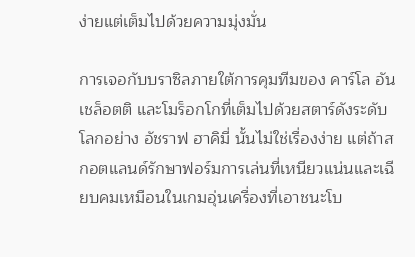ง่ายแต่เต็มไปด้วยความมุ่งมั่น

การเจอกับบราซิลภายใต้การคุมทีมของ คาร์โล อันเชล็อตติ และโมร็อกโกที่เต็มไปด้วยสตาร์ดังระดับโลกอย่าง อัชราฟ ฮาคิมี่ นั้นไม่ใช่เรื่องง่าย แต่ถ้าสกอตแลนด์รักษาฟอร์มการเล่นที่เหนียวแน่นและเฉียบคมเหมือนในเกมอุ่นเครื่องที่เอาชนะโบ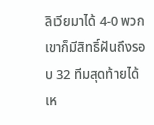ลิเวียมาได้ 4-0 พวกเขาก็มีสิทธิ์ฝันถึงรอบ 32 ทีมสุดท้ายได้เห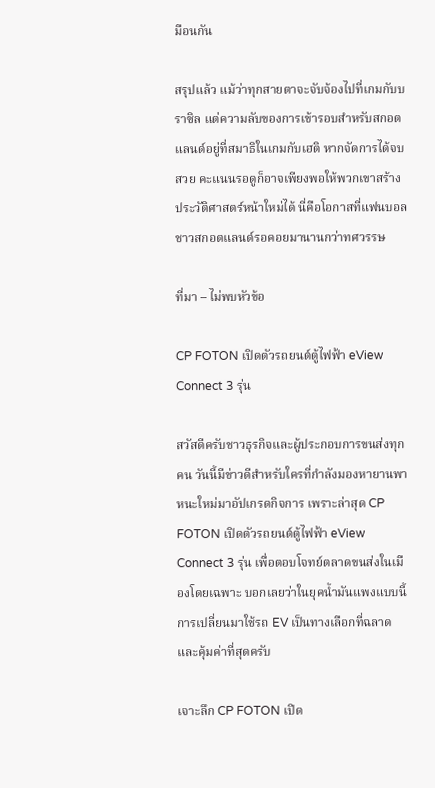มือนกัน

สรุปแล้ว แม้ว่าทุกสายตาจะจับจ้องไปที่เกมกับบราซิล แต่ความลับของการเข้ารอบสำหรับสกอตแลนด์อยู่ที่สมาธิในเกมกับเฮติ หากจัดการได้จบสวย คะแนนรอดูก็อาจเพียงพอให้พวกเขาสร้างประวัติศาสตร์หน้าใหม่ได้ นี่คือโอกาสที่แฟนบอลชาวสกอตแลนด์รอคอยมานานกว่าทศวรรษ

ที่มา – ไม่พบหัวข้อ

CP FOTON เปิดตัวรถยนต์ตู้ไฟฟ้า eView Connect 3 รุ่น

สวัสดีครับชาวธุรกิจและผู้ประกอบการขนส่งทุกคน วันนี้มีข่าวดีสำหรับใครที่กำลังมองหายานพาหนะใหม่มาอัปเกรดกิจการ เพราะล่าสุด CP FOTON เปิดตัวรถยนต์ตู้ไฟฟ้า eView Connect 3 รุ่น เพื่อตอบโจทย์ตลาดขนส่งในเมืองโดยเฉพาะ บอกเลยว่าในยุคน้ำมันแพงแบบนี้ การเปลี่ยนมาใช้รถ EV เป็นทางเลือกที่ฉลาดและคุ้มค่าที่สุดครับ

เจาะลึก CP FOTON เปิด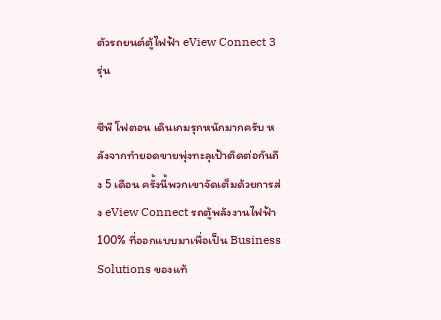ตัวรถยนต์ตู้ไฟฟ้า eView Connect 3 รุ่น

ซีพี โฟตอน เดินเกมรุกหนักมากครับ หลังจากทำยอดขายพุ่งทะลุเป้าติดต่อกันถึง 5 เดือน ครั้งนี้พวกเขาจัดเต็มด้วยการส่ง eView Connect รถตู้พลังงานไฟฟ้า 100% ที่ออกแบบมาเพื่อเป็น Business Solutions ของแท้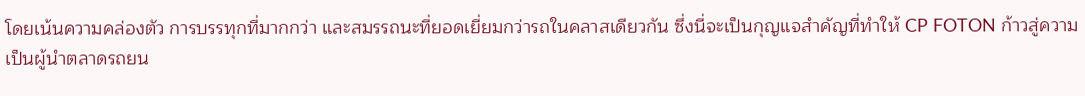โดยเน้นความคล่องตัว การบรรทุกที่มากกว่า และสมรรถนะที่ยอดเยี่ยมกว่ารถในคลาสเดียวกัน ซึ่งนี่จะเป็นกุญแจสำคัญที่ทำให้ CP FOTON ก้าวสู่ความเป็นผู้นำตลาดรถยน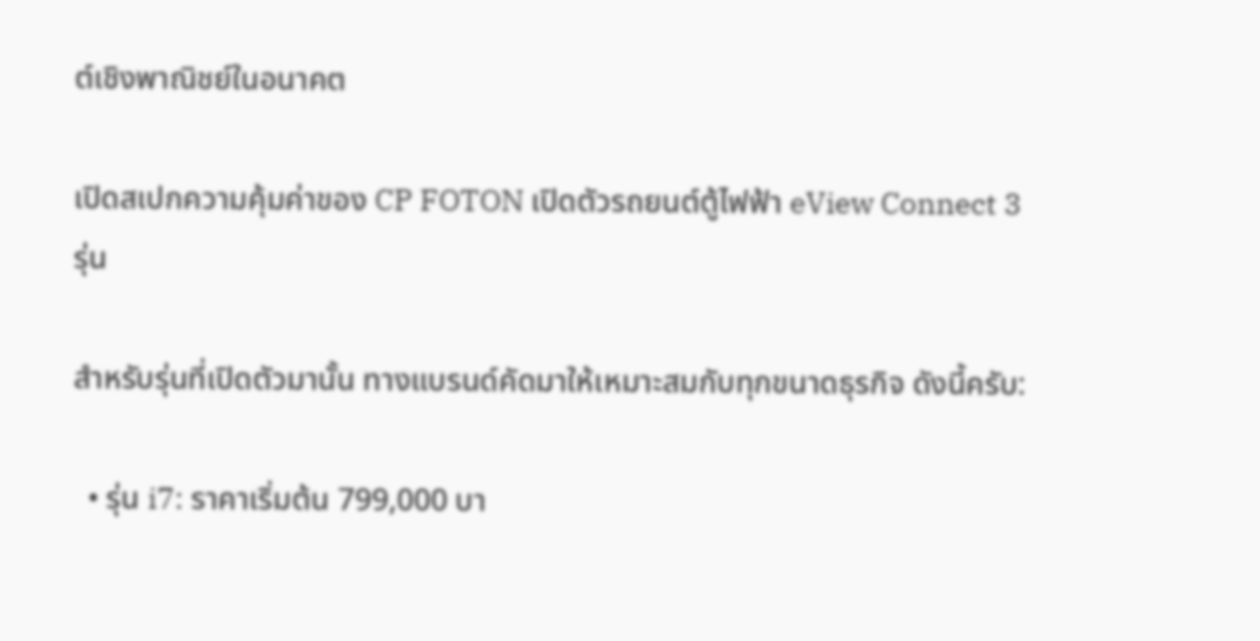ต์เชิงพาณิชย์ในอนาคต

เปิดสเปกความคุ้มค่าของ CP FOTON เปิดตัวรถยนต์ตู้ไฟฟ้า eView Connect 3 รุ่น

สำหรับรุ่นที่เปิดตัวมานั้น ทางแบรนด์คัดมาให้เหมาะสมกับทุกขนาดธุรกิจ ดังนี้ครับ:

  • รุ่น i7: ราคาเริ่มต้น 799,000 บา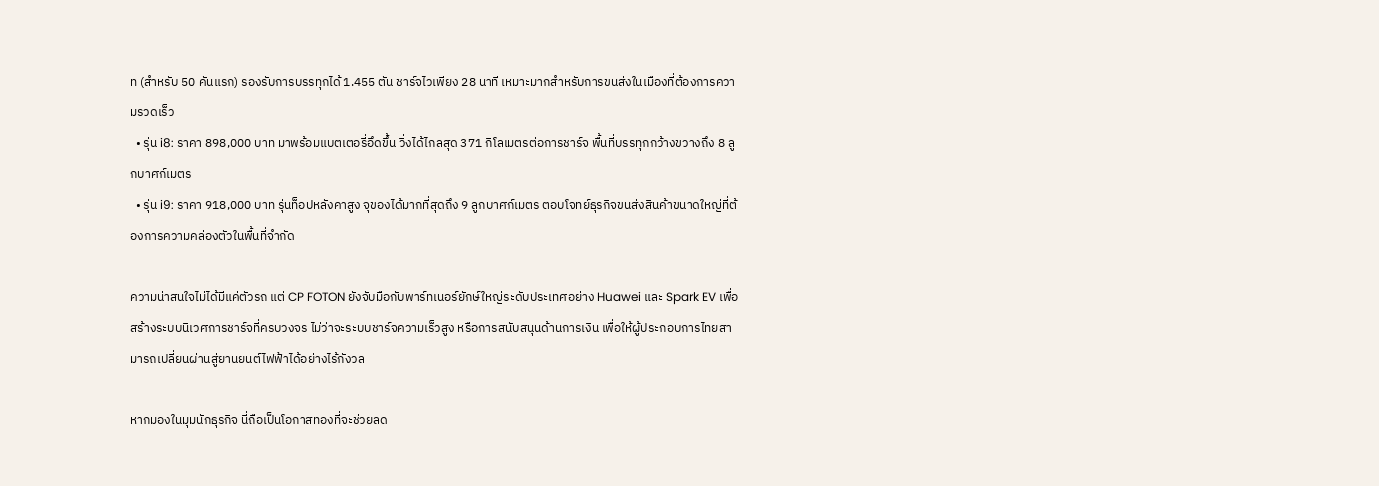ท (สำหรับ 50 คันแรก) รองรับการบรรทุกได้ 1.455 ตัน ชาร์จไวเพียง 28 นาที เหมาะมากสำหรับการขนส่งในเมืองที่ต้องการความรวดเร็ว
  • รุ่น i8: ราคา 898,000 บาท มาพร้อมแบตเตอรี่อึดขึ้น วิ่งได้ไกลสุด 371 กิโลเมตรต่อการชาร์จ พื้นที่บรรทุกกว้างขวางถึง 8 ลูกบาศก์เมตร
  • รุ่น i9: ราคา 918,000 บาท รุ่นท็อปหลังคาสูง จุของได้มากที่สุดถึง 9 ลูกบาศก์เมตร ตอบโจทย์ธุรกิจขนส่งสินค้าขนาดใหญ่ที่ต้องการความคล่องตัวในพื้นที่จำกัด

ความน่าสนใจไม่ได้มีแค่ตัวรถ แต่ CP FOTON ยังจับมือกับพาร์ทเนอร์ยักษ์ใหญ่ระดับประเทศอย่าง Huawei และ Spark EV เพื่อสร้างระบบนิเวศการชาร์จที่ครบวงจร ไม่ว่าจะระบบชาร์จความเร็วสูง หรือการสนับสนุนด้านการเงิน เพื่อให้ผู้ประกอบการไทยสามารถเปลี่ยนผ่านสู่ยานยนต์ไฟฟ้าได้อย่างไร้กังวล

หากมองในมุมนักธุรกิจ นี่ถือเป็นโอกาสทองที่จะช่วยลด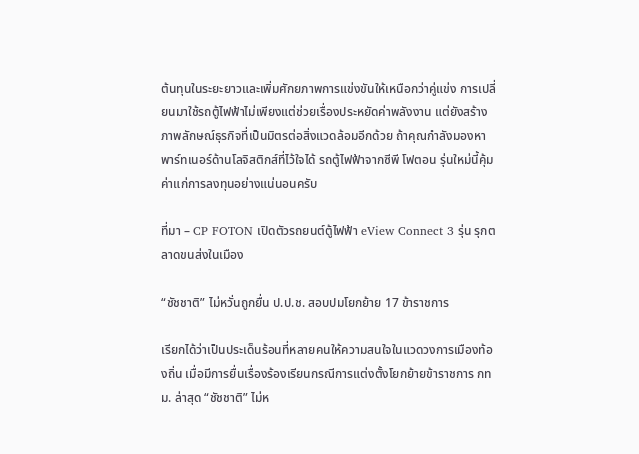ต้นทุนในระยะยาวและเพิ่มศักยภาพการแข่งขันให้เหนือกว่าคู่แข่ง การเปลี่ยนมาใช้รถตู้ไฟฟ้าไม่เพียงแต่ช่วยเรื่องประหยัดค่าพลังงาน แต่ยังสร้างภาพลักษณ์ธุรกิจที่เป็นมิตรต่อสิ่งแวดล้อมอีกด้วย ถ้าคุณกำลังมองหาพาร์ทเนอร์ด้านโลจิสติกส์ที่ไว้ใจได้ รถตู้ไฟฟ้าจากซีพี โฟตอน รุ่นใหม่นี้คุ้มค่าแก่การลงทุนอย่างแน่นอนครับ

ที่มา – CP FOTON เปิดตัวรถยนต์ตู้ไฟฟ้า eView Connect 3 รุ่น รุกตลาดขนส่งในเมือง

“ชัชชาติ” ไม่หวั่นถูกยื่น ป.ป.ช. สอบปมโยกย้าย 17 ข้าราชการ

เรียกได้ว่าเป็นประเด็นร้อนที่หลายคนให้ความสนใจในแวดวงการเมืองท้องถิ่น เมื่อมีการยื่นเรื่องร้องเรียนกรณีการแต่งตั้งโยกย้ายข้าราชการ กทม. ล่าสุด “ชัชชาติ” ไม่ห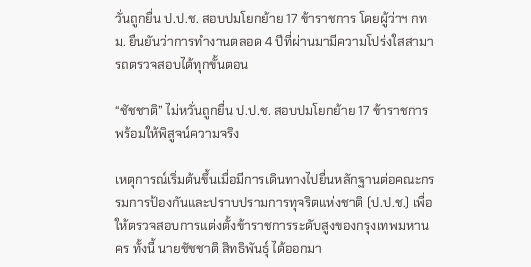วั่นถูกยื่น ป.ป.ช. สอบปมโยกย้าย 17 ข้าราชการ โดยผู้ว่าฯ กทม. ยืนยันว่าการทำงานตลอด 4 ปีที่ผ่านมามีความโปร่งใสสามารถตรวจสอบได้ทุกขั้นตอน

“ชัชชาติ” ไม่หวั่นถูกยื่น ป.ป.ช. สอบปมโยกย้าย 17 ข้าราชการ พร้อมให้พิสูจน์ความจริง

เหตุการณ์เริ่มต้นขึ้นเมื่อมีการเดินทางไปยื่นหลักฐานต่อคณะกรรมการป้องกันและปราบปรามการทุจริตแห่งชาติ (ป.ป.ช.) เพื่อให้ตรวจสอบการแต่งตั้งข้าราชการระดับสูงของกรุงเทพมหานคร ทั้งนี้ นายชัชชาติ สิทธิพันธุ์ ได้ออกมา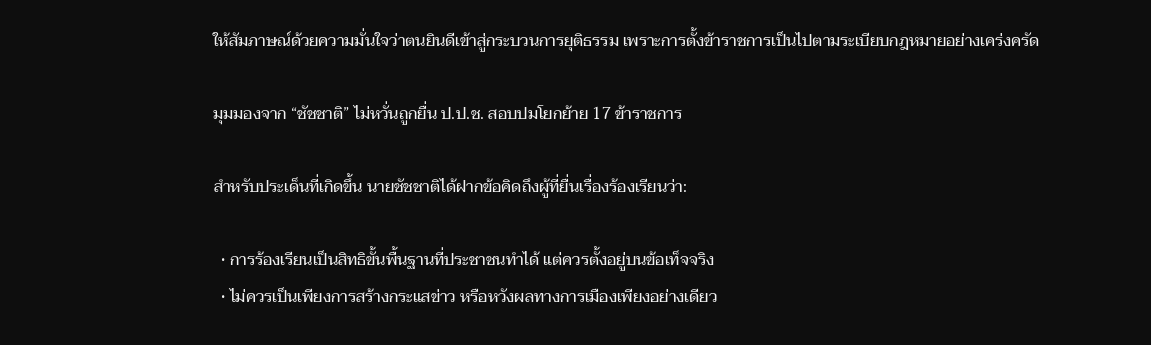ให้สัมภาษณ์ด้วยความมั่นใจว่าตนยินดีเข้าสู่กระบวนการยุติธรรม เพราะการตั้งข้าราชการเป็นไปตามระเบียบกฎหมายอย่างเคร่งครัด

มุมมองจาก “ชัชชาติ” ไม่หวั่นถูกยื่น ป.ป.ช. สอบปมโยกย้าย 17 ข้าราชการ

สำหรับประเด็นที่เกิดขึ้น นายชัชชาติได้ฝากข้อคิดถึงผู้ที่ยื่นเรื่องร้องเรียนว่า:

  • การร้องเรียนเป็นสิทธิขั้นพื้นฐานที่ประชาชนทำได้ แต่ควรตั้งอยู่บนข้อเท็จจริง
  • ไม่ควรเป็นเพียงการสร้างกระแสข่าว หรือหวังผลทางการเมืองเพียงอย่างเดียว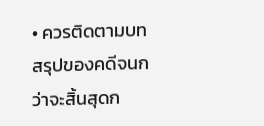• ควรติดตามบทสรุปของคดีจนกว่าจะสิ้นสุดก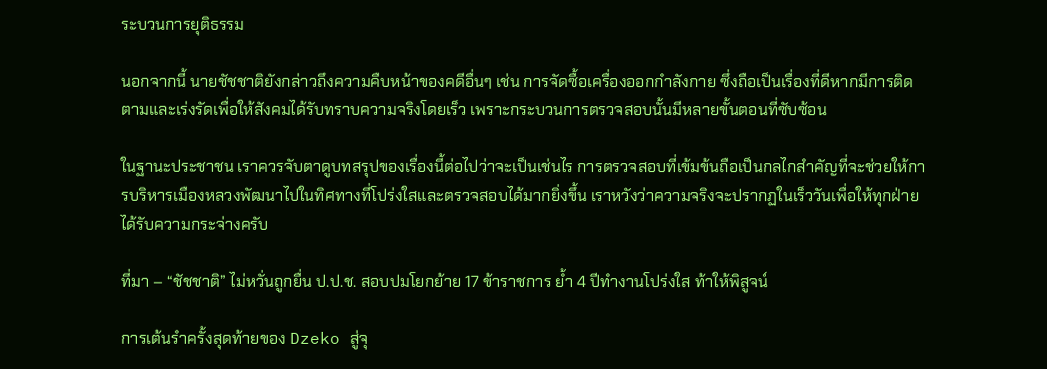ระบวนการยุติธรรม

นอกจากนี้ นายชัชชาติยังกล่าวถึงความคืบหน้าของคดีอื่นๆ เช่น การจัดซื้อเครื่องออกกำลังกาย ซึ่งถือเป็นเรื่องที่ดีหากมีการติดตามและเร่งรัดเพื่อให้สังคมได้รับทราบความจริงโดยเร็ว เพราะกระบวนการตรวจสอบนั้นมีหลายขั้นตอนที่ซับซ้อน

ในฐานะประชาชน เราควรจับตาดูบทสรุปของเรื่องนี้ต่อไปว่าจะเป็นเช่นไร การตรวจสอบที่เข้มข้นถือเป็นกลไกสำคัญที่จะช่วยให้การบริหารเมืองหลวงพัฒนาไปในทิศทางที่โปร่งใสและตรวจสอบได้มากยิ่งขึ้น เราหวังว่าความจริงจะปรากฏในเร็ววันเพื่อให้ทุกฝ่ายได้รับความกระจ่างครับ

ที่มา – “ชัชชาติ” ไม่หวั่นถูกยื่น ป.ป.ช. สอบปมโยกย้าย 17 ข้าราชการ ย้ำ 4 ปีทำงานโปร่งใส ท้าให้พิสูจน์

การเต้นรำครั้งสุดท้ายของ Dzeko สู่จุ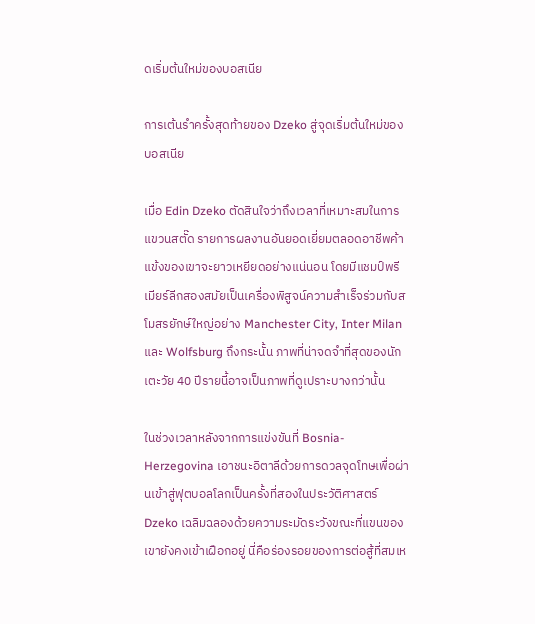ดเริ่มต้นใหม่ของบอสเนีย

การเต้นรำครั้งสุดท้ายของ Dzeko สู่จุดเริ่มต้นใหม่ของบอสเนีย

เมื่อ Edin Dzeko ตัดสินใจว่าถึงเวลาที่เหมาะสมในการแขวนสตั๊ด รายการผลงานอันยอดเยี่ยมตลอดอาชีพค้าแข้งของเขาจะยาวเหยียดอย่างแน่นอน โดยมีแชมป์พรีเมียร์ลีกสองสมัยเป็นเครื่องพิสูจน์ความสำเร็จร่วมกับสโมสรยักษ์ใหญ่อย่าง Manchester City, Inter Milan และ Wolfsburg ถึงกระนั้น ภาพที่น่าจดจำที่สุดของนักเตะวัย 40 ปีรายนี้อาจเป็นภาพที่ดูเปราะบางกว่านั้น

ในช่วงเวลาหลังจากการแข่งขันที่ Bosnia-Herzegovina เอาชนะอิตาลีด้วยการดวลจุดโทษเพื่อผ่านเข้าสู่ฟุตบอลโลกเป็นครั้งที่สองในประวัติศาสตร์ Dzeko เฉลิมฉลองด้วยความระมัดระวังขณะที่แขนของเขายังคงเข้าเฝือกอยู่ นี่คือร่องรอยของการต่อสู้ที่สมเห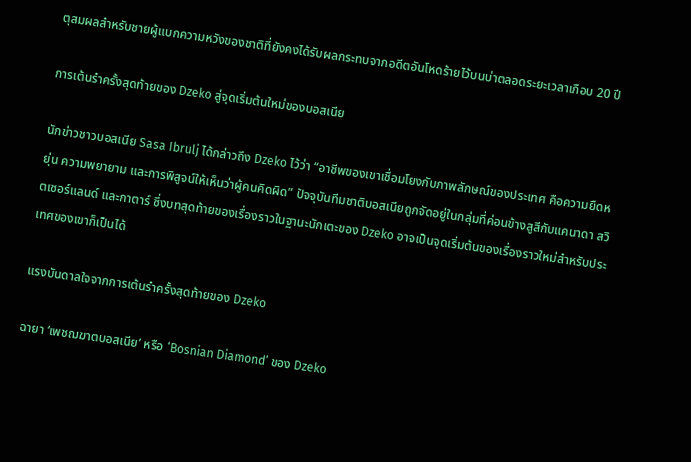ตุสมผลสำหรับชายผู้แบกความหวังของชาติที่ยังคงได้รับผลกระทบจากอดีตอันโหดร้ายไว้บนบ่าตลอดระยะเวลาเกือบ 20 ปี

การเต้นรำครั้งสุดท้ายของ Dzeko สู่จุดเริ่มต้นใหม่ของบอสเนีย

นักข่าวชาวบอสเนีย Sasa Ibrulj ได้กล่าวถึง Dzeko ไว้ว่า “อาชีพของเขาเชื่อมโยงกับภาพลักษณ์ของประเทศ คือความยืดหยุ่น ความพยายาม และการพิสูจน์ให้เห็นว่าผู้คนคิดผิด” ปัจจุบันทีมชาติบอสเนียถูกจัดอยู่ในกลุ่มที่ค่อนข้างสูสีกับแคนาดา สวิตเซอร์แลนด์ และกาตาร์ ซึ่งบทสุดท้ายของเรื่องราวในฐานะนักเตะของ Dzeko อาจเป็นจุดเริ่มต้นของเรื่องราวใหม่สำหรับประเทศของเขาก็เป็นได้

แรงบันดาลใจจากการเต้นรำครั้งสุดท้ายของ Dzeko

ฉายา ‘เพชฌฆาตบอสเนีย’ หรือ ‘Bosnian Diamond’ ของ Dzeko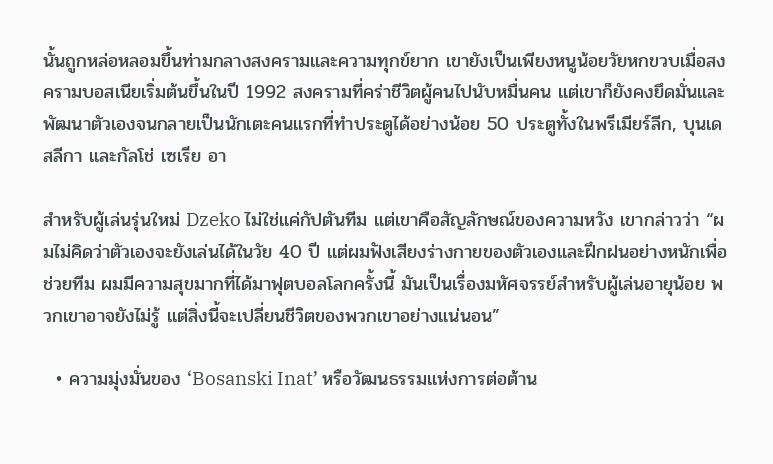นั้นถูกหล่อหลอมขึ้นท่ามกลางสงครามและความทุกข์ยาก เขายังเป็นเพียงหนูน้อยวัยหกขวบเมื่อสงครามบอสเนียเริ่มต้นขึ้นในปี 1992 สงครามที่คร่าชีวิตผู้คนไปนับหมื่นคน แต่เขาก็ยังคงยึดมั่นและพัฒนาตัวเองจนกลายเป็นนักเตะคนแรกที่ทำประตูได้อย่างน้อย 50 ประตูทั้งในพรีเมียร์ลีก, บุนเดสลีกา และกัลโช่ เซเรีย อา

สำหรับผู้เล่นรุ่นใหม่ Dzeko ไม่ใช่แค่กัปตันทีม แต่เขาคือสัญลักษณ์ของความหวัง เขากล่าวว่า “ผมไม่คิดว่าตัวเองจะยังเล่นได้ในวัย 40 ปี แต่ผมฟังเสียงร่างกายของตัวเองและฝึกฝนอย่างหนักเพื่อช่วยทีม ผมมีความสุขมากที่ได้มาฟุตบอลโลกครั้งนี้ มันเป็นเรื่องมหัศจรรย์สำหรับผู้เล่นอายุน้อย พวกเขาอาจยังไม่รู้ แต่สิ่งนี้จะเปลี่ยนชีวิตของพวกเขาอย่างแน่นอน”

  • ความมุ่งมั่นของ ‘Bosanski Inat’ หรือวัฒนธรรมแห่งการต่อต้าน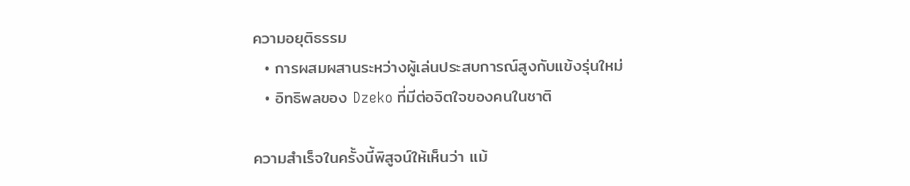ความอยุติธรรม
  • การผสมผสานระหว่างผู้เล่นประสบการณ์สูงกับแข้งรุ่นใหม่
  • อิทธิพลของ Dzeko ที่มีต่อจิตใจของคนในชาติ

ความสำเร็จในครั้งนี้พิสูจน์ให้เห็นว่า แม้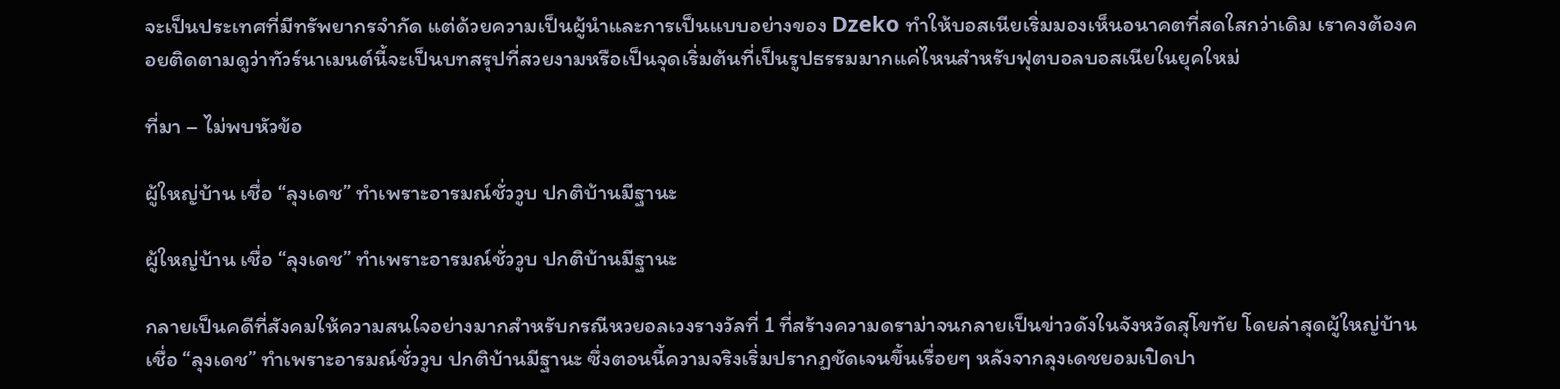จะเป็นประเทศที่มีทรัพยากรจำกัด แต่ด้วยความเป็นผู้นำและการเป็นแบบอย่างของ Dzeko ทำให้บอสเนียเริ่มมองเห็นอนาคตที่สดใสกว่าเดิม เราคงต้องคอยติดตามดูว่าทัวร์นาเมนต์นี้จะเป็นบทสรุปที่สวยงามหรือเป็นจุดเริ่มต้นที่เป็นรูปธรรมมากแค่ไหนสำหรับฟุตบอลบอสเนียในยุคใหม่

ที่มา – ไม่พบหัวข้อ

ผู้ใหญ่บ้าน เชื่อ “ลุงเดช” ทำเพราะอารมณ์ชั่ววูบ ปกติบ้านมีฐานะ

ผู้ใหญ่บ้าน เชื่อ “ลุงเดช” ทำเพราะอารมณ์ชั่ววูบ ปกติบ้านมีฐานะ

กลายเป็นคดีที่สังคมให้ความสนใจอย่างมากสำหรับกรณีหวยอลเวงรางวัลที่ 1 ที่สร้างความดราม่าจนกลายเป็นข่าวดังในจังหวัดสุโขทัย โดยล่าสุดผู้ใหญ่บ้าน เชื่อ “ลุงเดช” ทำเพราะอารมณ์ชั่ววูบ ปกติบ้านมีฐานะ ซึ่งตอนนี้ความจริงเริ่มปรากฏชัดเจนขึ้นเรื่อยๆ หลังจากลุงเดชยอมเปิดปา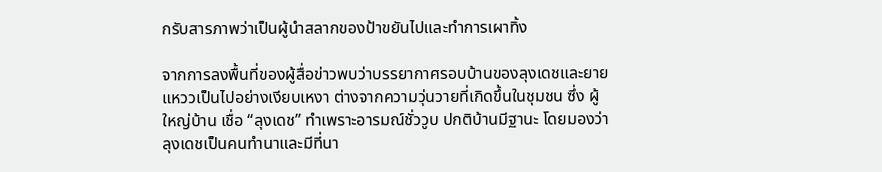กรับสารภาพว่าเป็นผู้นำสลากของป้าขยันไปและทำการเผาทิ้ง

จากการลงพื้นที่ของผู้สื่อข่าวพบว่าบรรยากาศรอบบ้านของลุงเดชและยายแหววเป็นไปอย่างเงียบเหงา ต่างจากความวุ่นวายที่เกิดขึ้นในชุมชน ซึ่ง ผู้ใหญ่บ้าน เชื่อ “ลุงเดช” ทำเพราะอารมณ์ชั่ววูบ ปกติบ้านมีฐานะ โดยมองว่าลุงเดชเป็นคนทำนาและมีที่นา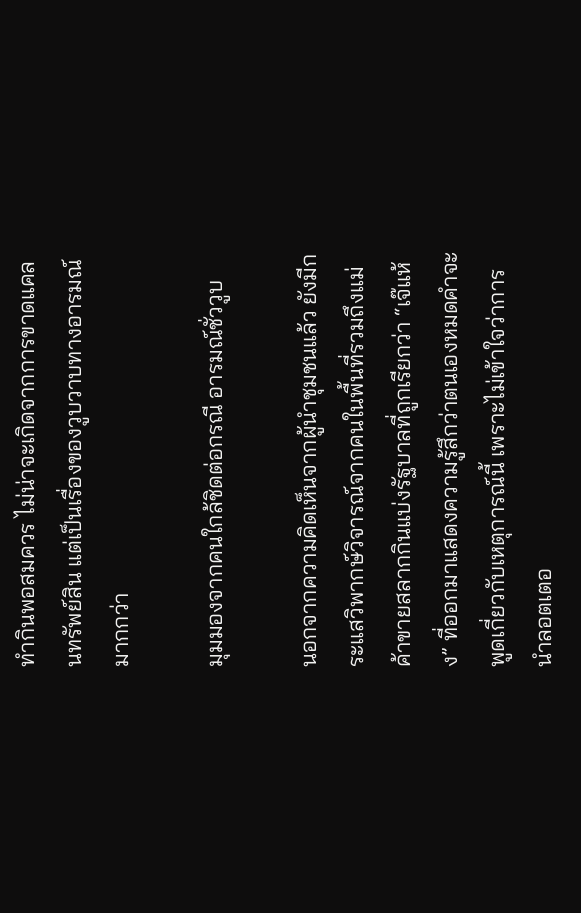ทำกินพอสมควร ไม่น่าจะเกิดจากการขาดแคลนทรัพย์สิน แต่เป็นเรื่องของวูบวาบทางอารมณ์มากกว่า

มุมมองจากคนใกล้ชิดต่อกรณี อารมณ์ชั่ววูบ

นอกจากความคิดเห็นจากผู้นำชุมชนแล้ว ยังมีกระแสวิพากษ์วิจารณ์จากคนในพื้นที่รวมถึงแม่ค้าขายสลากกินแบ่งรัฐบาลที่ถูกเรียกว่า “เจ๊แห้ง” ที่ออกมาแสดงความรู้สึกว่าตนเองหมดคำจะพูดเกี่ยวกับเหตุการณ์นี้ เพราะไม่เข้าใจว่าการนำลอตเตอ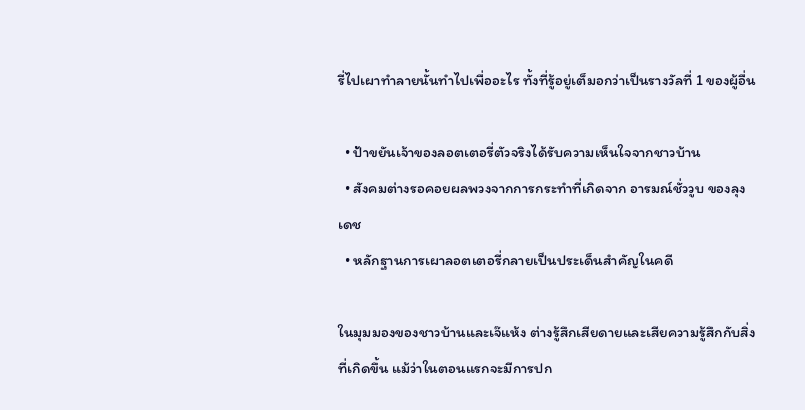รี่ไปเผาทำลายนั้นทำไปเพื่ออะไร ทั้งที่รู้อยู่เต็มอกว่าเป็นรางวัลที่ 1 ของผู้อื่น

  • ป้าขยันเจ้าของลอตเตอรี่ตัวจริงได้รับความเห็นใจจากชาวบ้าน
  • สังคมต่างรอคอยผลพวงจากการกระทำที่เกิดจาก อารมณ์ชั่ววูบ ของลุงเดช
  • หลักฐานการเผาลอตเตอรี่กลายเป็นประเด็นสำคัญในคดี

ในมุมมองของชาวบ้านและเจ๊แห้ง ต่างรู้สึกเสียดายและเสียความรู้สึกกับสิ่งที่เกิดขึ้น แม้ว่าในตอนแรกจะมีการปก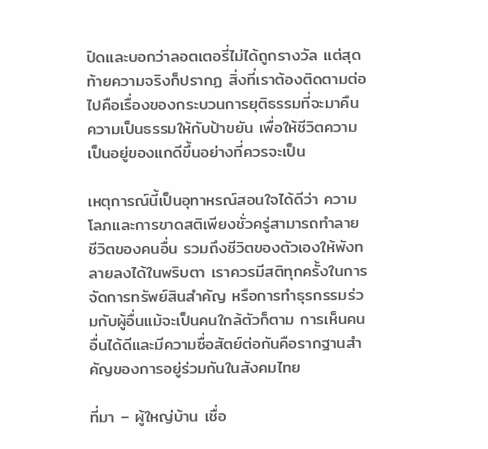ปิดและบอกว่าลอตเตอรี่ไม่ได้ถูกรางวัล แต่สุดท้ายความจริงก็ปรากฏ สิ่งที่เราต้องติดตามต่อไปคือเรื่องของกระบวนการยุติธรรมที่จะมาคืนความเป็นธรรมให้กับป้าขยัน เพื่อให้ชีวิตความเป็นอยู่ของแกดีขึ้นอย่างที่ควรจะเป็น

เหตุการณ์นี้เป็นอุทาหรณ์สอนใจได้ดีว่า ความโลภและการขาดสติเพียงชั่วครู่สามารถทำลายชีวิตของคนอื่น รวมถึงชีวิตของตัวเองให้พังทลายลงได้ในพริบตา เราควรมีสติทุกครั้งในการจัดการทรัพย์สินสำคัญ หรือการทำธุรกรรมร่วมกับผู้อื่นแม้จะเป็นคนใกล้ตัวก็ตาม การเห็นคนอื่นได้ดีและมีความซื่อสัตย์ต่อกันคือรากฐานสำคัญของการอยู่ร่วมกันในสังคมไทย

ที่มา – ผู้ใหญ่บ้าน เชื่อ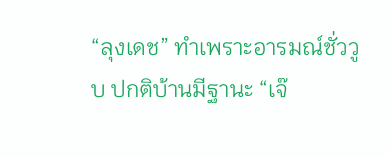“ลุงเดช” ทำเพราะอารมณ์ชั่ววูบ ปกติบ้านมีฐานะ “เจ๊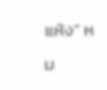แห้ง” หม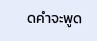ดคำจะพูด